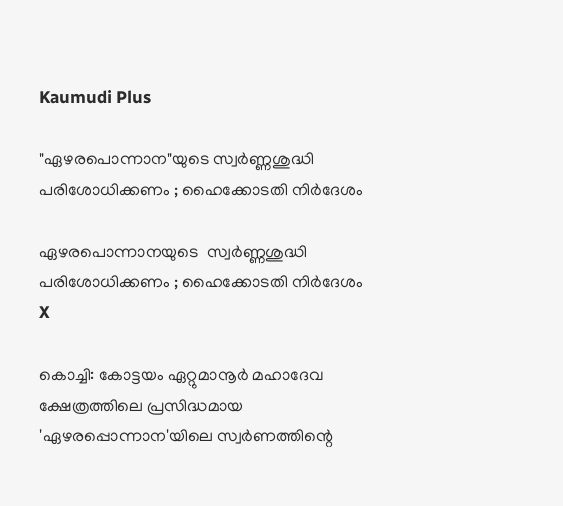Kaumudi Plus

"ഏഴരപൊന്നാന"യുടെ സ്വർണ്ണശുദ്ധി പരിശോധിക്കണം ; ഹൈക്കോടതി നിർദേശം

ഏഴരപൊന്നാനയുടെ  സ്വർണ്ണശുദ്ധി പരിശോധിക്കണം ; ഹൈക്കോടതി നിർദേശം
X

കൊച്ചി: കോട്ടയം ഏറ്റുമാനൂർ മഹാദേവ ക്ഷേത്രത്തിലെ പ്രസിദ്ധമായ 'ഏഴരപ്പൊന്നാന'യിലെ സ്വർണത്തിന്റെ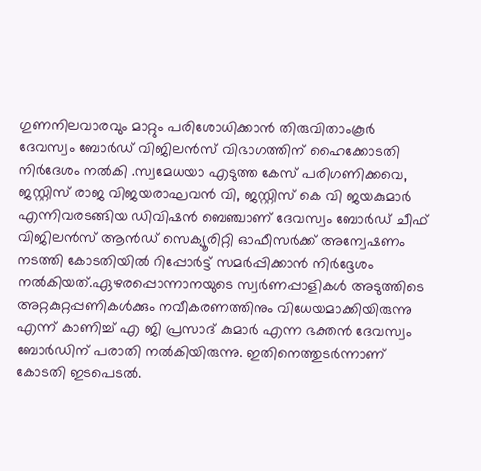ഗുണനിലവാരവും മാറ്റും പരിശോധിക്കാൻ തിരുവിതാംകൂർ ദേവസ്വം ബോർഡ് വിജിലൻസ് വിഭാഗത്തിന് ഹൈക്കോടതി നിർദേശം നൽകി .സ്വമേധയാ എടുത്ത കേസ് പരിഗണിക്കവെ, ജസ്റ്റിസ് രാജ വിജയരാഘവൻ വി, ജസ്റ്റിസ് കെ വി ജയകുമാർ എന്നിവരടങ്ങിയ ഡിവിഷൻ ബെഞ്ചാണ് ദേവസ്വം ബോർഡ് ചീഫ് വിജിലൻസ് ആൻഡ് സെക്യൂരിറ്റി ഓഫീസർക്ക് അന്വേഷണം നടത്തി കോടതിയിൽ റിപ്പോർട്ട് സമർപ്പിക്കാൻ നിർദ്ദേശം നൽകിയത്.ഏഴരപ്പൊന്നാനയുടെ സ്വർണപ്പാളികൾ അടുത്തിടെ അറ്റകുറ്റപ്പണികൾക്കും നവീകരണത്തിനും വിധേയമാക്കിയിരുന്നു എന്ന് കാണിച്ച് എ ജി പ്രസാദ് കുമാർ എന്ന ഭക്തൻ ദേവസ്വം ബോർഡിന് പരാതി നൽകിയിരുന്നു. ഇതിനെത്തുടർന്നാണ് കോടതി ഇടപെടൽ.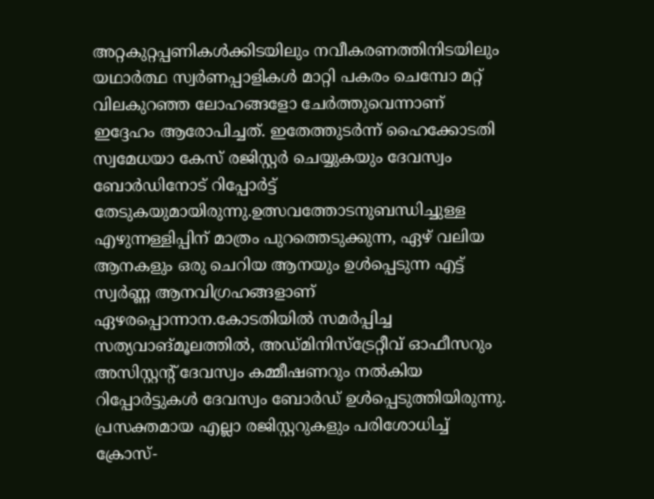അറ്റകുറ്റപ്പണികൾക്കിടയിലും നവീകരണത്തിനിടയിലും യഥാർത്ഥ സ്വർണപ്പാളികൾ മാറ്റി പകരം ചെമ്പോ മറ്റ് വിലകുറഞ്ഞ ലോഹങ്ങളോ ചേർത്തുവെന്നാണ് ഇദ്ദേഹം ആരോപിച്ചത്. ഇതേത്തുടർന്ന് ഹൈക്കോടതി സ്വമേധയാ കേസ് രജിസ്റ്റർ ചെയ്യുകയും ദേവസ്വം ബോർഡിനോട് റിപ്പോർട്ട് തേടുകയുമായിരുന്നു.ഉത്സവത്തോടനുബന്ധിച്ചുള്ള എഴുന്നള്ളിപ്പിന് മാത്രം പുറത്തെടുക്കുന്ന, ഏഴ് വലിയ ആനകളും ഒരു ചെറിയ ആനയും ഉൾപ്പെടുന്ന എട്ട് സ്വർണ്ണ ആനവിഗ്രഹങ്ങളാണ് ഏഴരപ്പൊന്നാന.കോടതിയിൽ സമർപ്പിച്ച സത്യവാങ്മൂലത്തിൽ, അഡ്മിനിസ്‌ട്രേറ്റീവ് ഓഫീസറും അസിസ്റ്റന്റ് ദേവസ്വം കമ്മീഷണറും നൽകിയ റിപ്പോർട്ടുകൾ ദേവസ്വം ബോർഡ് ഉൾപ്പെടുത്തിയിരുന്നു. പ്രസക്തമായ എല്ലാ രജിസ്റ്ററുകളും പരിശോധിച്ച് ക്രോസ്-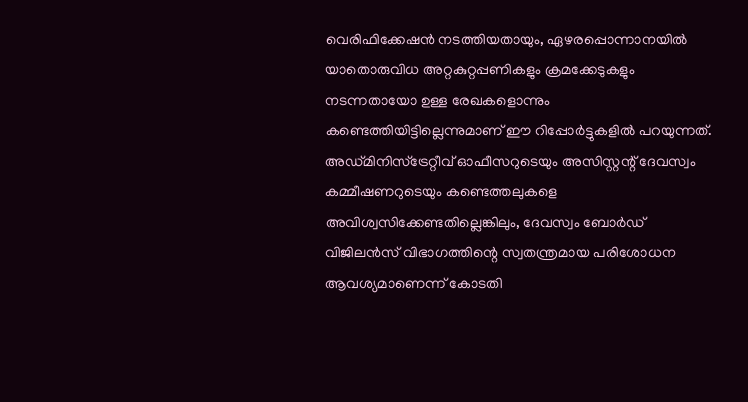വെരിഫിക്കേഷൻ നടത്തിയതായും, ഏഴരപ്പൊന്നാനയിൽ യാതൊരുവിധ അറ്റകുറ്റപ്പണികളും ക്രമക്കേടുകളും നടന്നതായോ ഉള്ള രേഖകളൊന്നും കണ്ടെത്തിയിട്ടില്ലെന്നുമാണ് ഈ റിപ്പോർട്ടുകളിൽ പറയുന്നത്. അഡ്മിനിസ്‌ട്രേറ്റീവ് ഓഫീസറുടെയും അസിസ്റ്റന്റ് ദേവസ്വം കമ്മീഷണറുടെയും കണ്ടെത്തലുകളെ അവിശ്വസിക്കേണ്ടതില്ലെങ്കിലും, ദേവസ്വം ബോർഡ് വിജിലൻസ് വിഭാഗത്തിന്റെ സ്വതന്ത്രമായ പരിശോധന ആവശ്യമാണെന്ന് കോടതി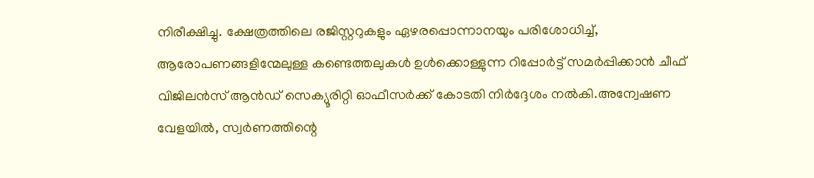നിരീക്ഷിച്ചു. ക്ഷേത്രത്തിലെ രജിസ്റ്ററുകളും ഏഴരപ്പൊന്നാനയും പരിശോധിച്ച്, ആരോപണങ്ങളിന്മേലുള്ള കണ്ടെത്തലുകൾ ഉൾക്കൊള്ളുന്ന റിപ്പോർട്ട് സമർപ്പിക്കാൻ ചീഫ് വിജിലൻസ് ആൻഡ് സെക്യൂരിറ്റി ഓഫീസർക്ക് കോടതി നിർദ്ദേശം നൽകി.അന്വേഷണ വേളയിൽ, സ്വർണത്തിന്റെ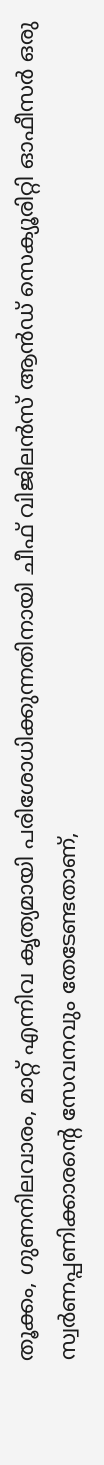തൂക്കം, ഗുണനിലവാരം, മാറ്റ് എന്നിവ കൃത്യമായി പരിശോധിക്കുന്നതിനായി ചീഫ് വിജിലൻസ് ആൻഡ് സെക്യൂരിറ്റി ഓഫീസർ ഒരു സ്വർണപ്പണിക്കാരന്റെ സേവനവും തേടേണ്ടതാണ്,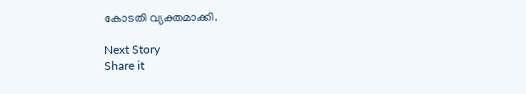കോടതി വ്യക്തമാക്കി.

Next Story
Share it